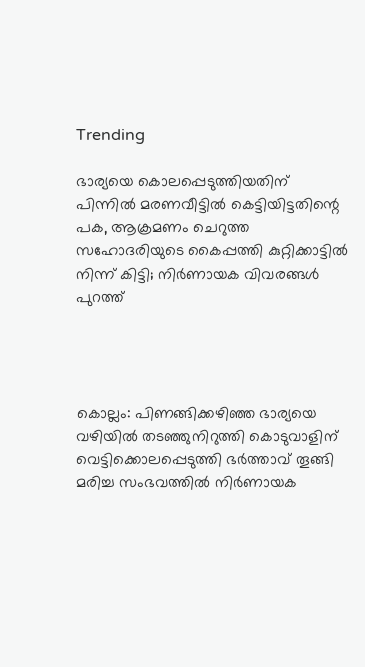Trending

ഭാര്യയെ കൊലപ്പെടുത്തിയതിന് പിന്നിൽ മരണവീട്ടിൽ കെട്ടിയിട്ടതിന്റെ പക, ആക്രമണം ചെറുത്ത സഹോദരിയുടെ കൈപ്പത്തി കുറ്റിക്കാട്ടിൽ നിന്ന് കിട്ടി; നിർണായക വിവരങ്ങൾ പുറത്ത്




കൊല്ലം: പിണങ്ങിക്കഴിഞ്ഞ ഭാര്യയെ വഴിയിൽ തടഞ്ഞുനിറുത്തി കൊടുവാളിന് വെട്ടിക്കൊലപ്പെടുത്തി ഭർത്താവ് തൂങ്ങി മരിച്ച സംഭവത്തിൽ നിർണായക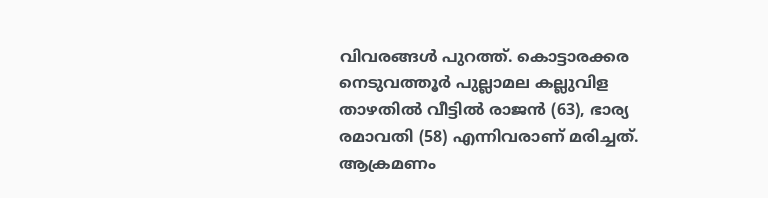വിവരങ്ങൾ പുറത്ത്. കൊട്ടാരക്കര നെടുവത്തൂർ പുല്ലാമല കല്ലുവിള താഴതിൽ വീട്ടിൽ രാജൻ (63), ഭാര്യ രമാവതി (58) എന്നിവരാണ് മരിച്ചത്. ആക്രമണം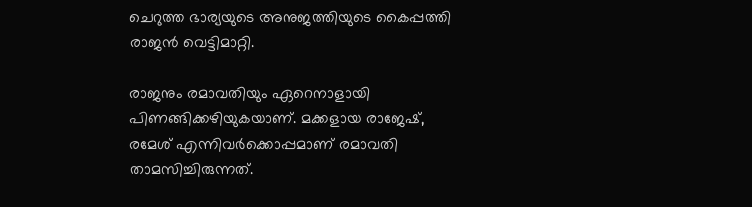ചെറുത്ത ഭാര്യയുടെ അനുജത്തിയുടെ കൈപ്പത്തി രാജൻ വെട്ടിമാറ്റി.

രാജനും രമാവതിയും ഏറെനാളായി പിണങ്ങിക്കഴിയുകയാണ്. മക്കളായ രാജേഷ്, രമേശ് എന്നിവർക്കൊപ്പമാണ് രമാവതി താമസിച്ചിരുന്നത്.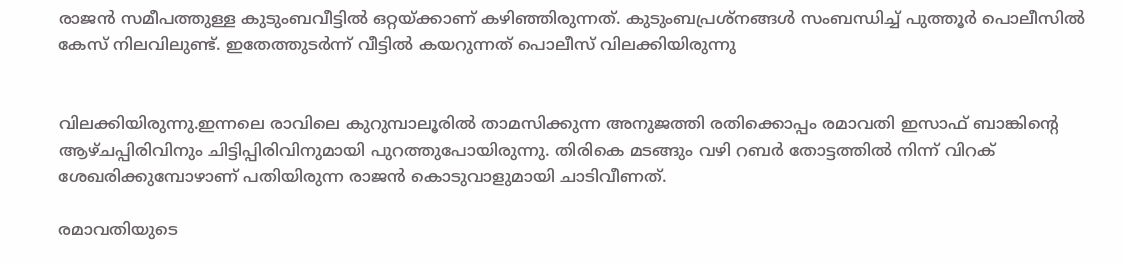രാജൻ സമീപത്തുള്ള കുടുംബവീട്ടിൽ ഒറ്റയ്ക്കാണ് കഴിഞ്ഞിരുന്നത്. കുടുംബപ്രശ്നങ്ങൾ സംബന്ധിച്ച് പുത്തൂർ പൊലീസിൽ കേസ് നിലവിലുണ്ട്. ഇതേത്തുടർന്ന് വീട്ടിൽ കയറുന്നത് പൊലീസ് വിലക്കിയിരുന്നു


വിലക്കിയിരുന്നു.ഇന്നലെ രാവിലെ കുറുമ്പാലൂരിൽ താമസിക്കുന്ന അനുജത്തി രതിക്കൊപ്പം രമാവതി ഇസാഫ് ബാങ്കിന്റെ ആഴ്ചപ്പിരിവിനും ചിട്ടിപ്പിരിവിനുമായി പുറത്തുപോയിരുന്നു. തിരികെ മടങ്ങും വഴി റബർ തോട്ടത്തിൽ നിന്ന് വിറക് ശേഖരിക്കുമ്പോഴാണ് പതിയിരുന്ന രാജൻ കൊടുവാളുമായി ചാടിവീണത്.

രമാവതിയുടെ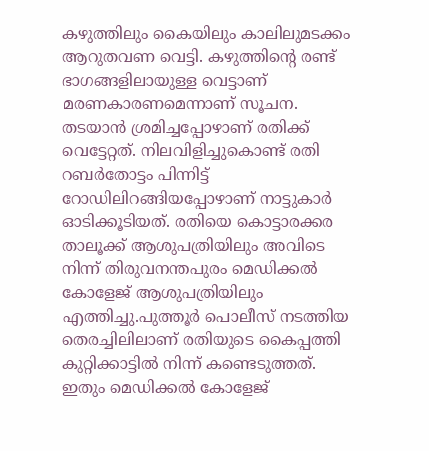കഴുത്തിലും കൈയിലും കാലിലുമടക്കം ആറുതവണ വെട്ടി. കഴുത്തിന്റെ രണ്ട് ഭാഗങ്ങളിലായുള്ള വെട്ടാണ് മരണകാരണമെന്നാണ് സൂചന. തടയാൻ ശ്രമിച്ചപ്പോഴാണ് രതിക്ക് വെട്ടേറ്റത്. നിലവിളിച്ചുകൊണ്ട് രതി റബർതോട്ടം പിന്നിട്ട് റോഡിലിറങ്ങിയപ്പോഴാണ് നാട്ടുകാർ ഓടിക്കൂടിയത്. രതിയെ കൊട്ടാരക്കര താലൂക്ക് ആശുപത്രിയിലും അവിടെ നിന്ന് തിരുവനന്തപുരം മെഡിക്കൽ കോളേജ് ആശുപത്രിയിലും എത്തിച്ചു.പുത്തൂർ പൊലീസ് നടത്തിയ തെരച്ചിലിലാണ് രതിയുടെ കൈപ്പത്തി കുറ്റിക്കാട്ടിൽ നിന്ന് കണ്ടെടുത്തത്. ഇതും മെഡിക്കൽ കോളേജ്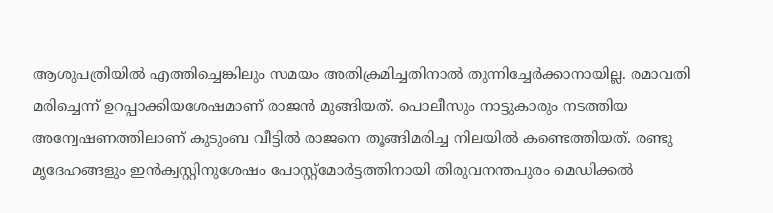ആശുപത്രിയിൽ എത്തിച്ചെങ്കിലും സമയം അതിക്രമിച്ചതിനാൽ തുന്നിച്ചേർക്കാനായില്ല. രമാവതി മരിച്ചെന്ന് ഉറപ്പാക്കിയശേഷമാണ് രാജൻ മുങ്ങിയത്. പൊലീസും നാട്ടുകാരും നടത്തിയ അന്വേഷണത്തിലാണ് കുടുംബ വീട്ടിൽ രാജനെ തൂങ്ങിമരിച്ച നിലയിൽ കണ്ടെത്തിയത്. രണ്ടു മൃദേഹങ്ങളും ഇൻക്വസ്റ്റിനുശേഷം പോസ്റ്റ്‌മോർട്ടത്തിനായി തിരുവനന്തപുരം മെഡിക്കൽ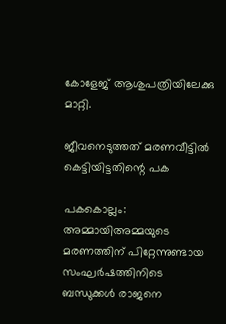കോളേജ് ആശുപത്രിയിലേക്കു മാറ്റി.

ജീവനെടുത്തത് മരണവീട്ടിൽ കെട്ടിയിട്ടതിന്റെ പക

പകകൊല്ലം: അമ്മായിഅമ്മയുടെ മരണത്തിന് പിറ്റേന്നുണ്ടായ സംഘർഷത്തിനിടെ ബന്ധുക്കൾ രാജനെ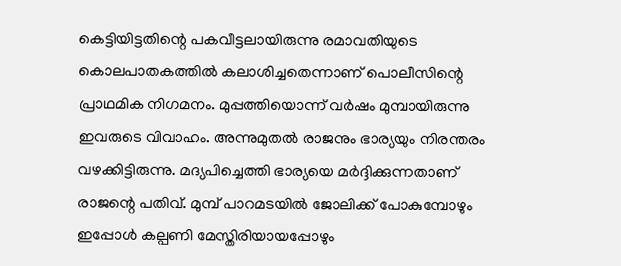കെട്ടിയിട്ടതിന്റെ പകവീട്ടലായിരുന്നു രമാവതിയുടെ കൊലപാതകത്തിൽ കലാശിച്ചതെന്നാണ് പൊലീസിന്റെ പ്രാഥമിക നിഗമനം. മുപ്പത്തിയൊന്ന് വർഷം മുമ്പായിരുന്നു ഇവരുടെ വിവാഹം. അന്നുമുതൽ രാജനും ഭാര്യയും നിരന്തരം വഴക്കിട്ടിരുന്നു. മദ്യപിച്ചെത്തി ഭാര്യയെ മർദ്ദിക്കുന്നതാണ് രാജന്റെ പതിവ്. മുമ്പ് പാറമടയിൽ ജോലിക്ക് പോകുമ്പോഴും ഇപ്പോൾ കല്പണി മേസ്തിരിയായപ്പോഴും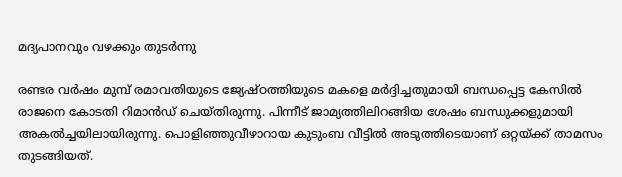മദ്യപാനവും വഴക്കും തുടർന്നു

രണ്ടര വർഷം മുമ്പ് രമാവതിയുടെ ജ്യേഷ്ഠത്തിയുടെ മകളെ മർദ്ദിച്ചതുമായി ബന്ധപ്പെട്ട കേസിൽ രാജനെ കോടതി റിമാൻഡ് ചെയ്തിരുന്നു. പിന്നീട് ജാമ്യത്തിലിറങ്ങിയ ശേഷം ബന്ധുക്കളുമായി അകൽച്ചയിലായിരുന്നു. പൊളിഞ്ഞുവീഴാറായ കുടുംബ വീട്ടിൽ അടുത്തിടെയാണ് ഒറ്റയ്ക്ക് താമസം തുടങ്ങിയത്.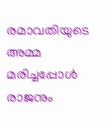രമാവതിയുടെ അമ്മ മരിച്ചപ്പോൾ രാജനും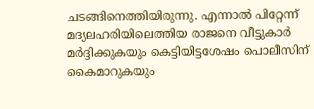ചടങ്ങിനെത്തിയിരുന്നു. എന്നാൽ പിറ്റേന്ന് മദ്യലഹരിയിലെത്തിയ രാജനെ വീട്ടുകാർ മർദ്ദിക്കുകയും കെട്ടിയിട്ടശേഷം പൊലീസിന് കൈമാറുകയും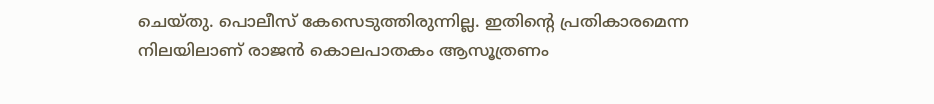ചെയ്തു. പൊലീസ് കേസെടുത്തിരുന്നില്ല. ഇതിന്റെ പ്രതികാരമെന്ന നിലയിലാണ് രാജൻ കൊലപാതകം ആസൂത്രണം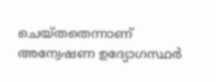ചെയ്തതെന്നാണ് അന്വേഷണ ഉദ്യോഗസ്ഥർ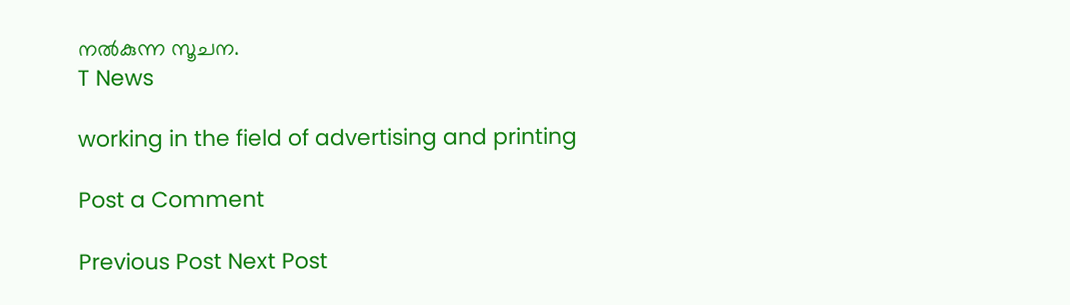നൽകുന്ന സൂചന.
T News

working in the field of advertising and printing

Post a Comment

Previous Post Next Post